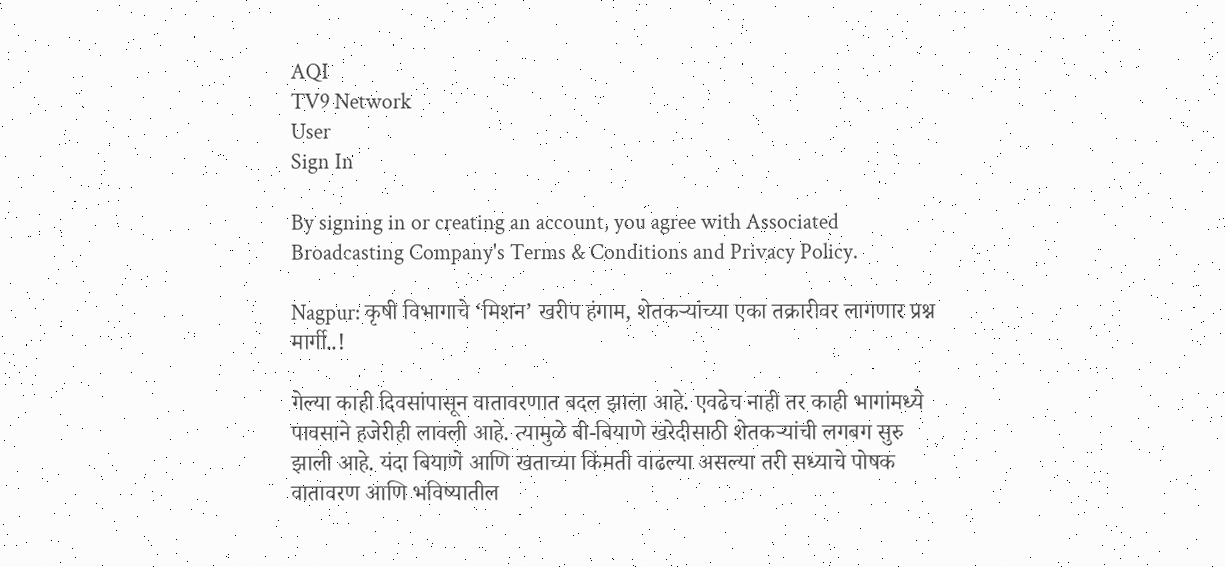AQI
TV9 Network
User
Sign In

By signing in or creating an account, you agree with Associated Broadcasting Company's Terms & Conditions and Privacy Policy.

Nagpur: कृषी विभागाचे ‘मिशन’ खरीप हंगाम, शेतकऱ्यांच्या एका तक्रारीवर लागणार प्रश्न मार्गी..!

गेल्या काही दिवसांपासून वातावरणात बदल झाला आहे. एवढेच नाही तर काही भागांमध्ये पावसाने हजेरीही लावली आहे. त्यामुळे बी-बियाणे खरेदीसाठी शेतकऱ्यांची लगबग सुरु झाली आहे. यंदा बियाणे आणि खताच्या किंमती वाढल्या असल्या तरी सध्याचे पोषक वातावरण आणि भविष्यातील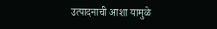उत्पादनाची आशा यामुळे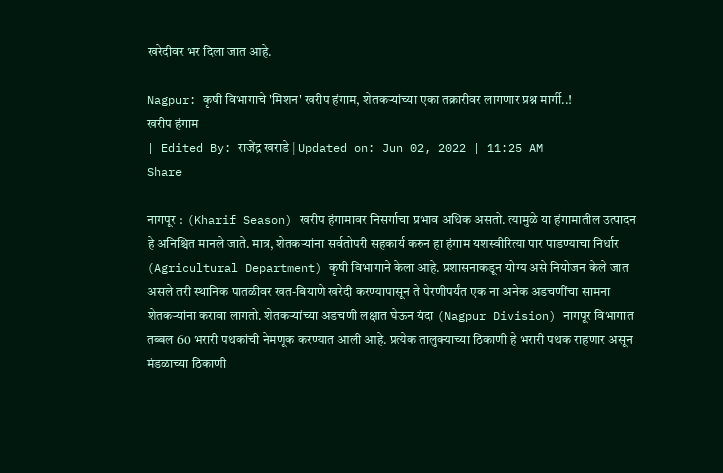खरेदीवर भर दिला जात आहे.

Nagpur: कृषी विभागाचे 'मिशन' खरीप हंगाम, शेतकऱ्यांच्या एका तक्रारीवर लागणार प्रश्न मार्गी..!
खरीप हंगाम
| Edited By: राजेंद्र खराडे | Updated on: Jun 02, 2022 | 11:25 AM
Share

नागपूर :  (Kharif Season) खरीप हंगामावर निसर्गाचा प्रभाव अधिक असतो. त्यामुळे या हंगामातील उत्पादन हे अनिश्चित मानले जाते. मात्र, शेतकऱ्यांना सर्वतोपरी सहकार्य करुन हा हंगाम यशस्वीरित्या पार पाडण्याचा निर्धार (Agricultural Department) कृषी विभागाने केला आहे. प्रशासनाकडून योग्य असे नियोजन केले जात असले तरी स्थानिक पातळीवर खत-बियाणे खरेदी करण्यापासून ते पेरणीपर्यंत एक ना अनेक अडचणींचा सामना शेतकऱ्यांना करावा लागतो. शेतकऱ्यांच्या अडचणी लक्षात घेऊन यंदा (Nagpur Division) नागपूर विभागात तब्बल 60 भरारी पथकांची नेमणूक करण्यात आली आहे. प्रत्येक तालुक्याच्या ठिकाणी हे भरारी पथक राहणार असून मंडळाच्या ठिकाणी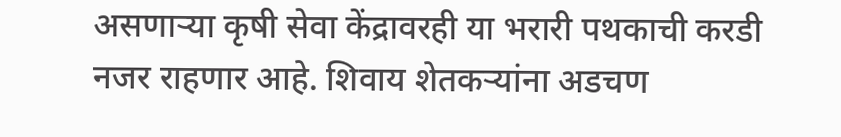असणाऱ्या कृषी सेवा केंद्रावरही या भरारी पथकाची करडी नजर राहणार आहे. शिवाय शेतकऱ्यांना अडचण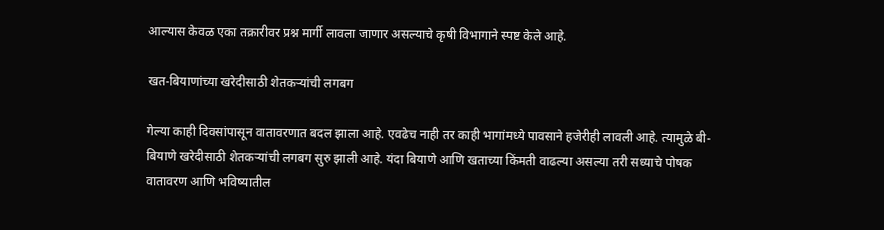आल्यास केवळ एका तक्रारीवर प्रश्न मार्गी लावला जाणार असल्याचे कृषी विभागाने स्पष्ट केले आहे.

खत-बियाणांच्या खरेदीसाठी शेतकऱ्यांची लगबग

गेल्या काही दिवसांपासून वातावरणात बदल झाला आहे. एवढेच नाही तर काही भागांमध्ये पावसाने हजेरीही लावली आहे. त्यामुळे बी-बियाणे खरेदीसाठी शेतकऱ्यांची लगबग सुरु झाली आहे. यंदा बियाणे आणि खताच्या किंमती वाढल्या असल्या तरी सध्याचे पोषक वातावरण आणि भविष्यातील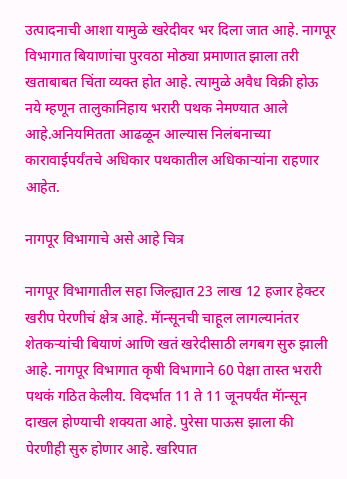उत्पादनाची आशा यामुळे खरेदीवर भर दिला जात आहे. नागपूर विभागात बियाणांचा पुरवठा मोठ्या प्रमाणात झाला तरी खताबाबत चिंता व्यक्त होत आहे. त्यामुळे अवैध विक्री होऊ नये म्हणून तालुकानिहाय भरारी पथक नेमण्यात आले आहे.अनियमितता आढळून आल्यास निलंबनाच्या कारावाईपर्यंतचे अधिकार पथकातील अधिकाऱ्यांना राहणार आहेत.

नागपूर विभागाचे असे आहे चित्र

नागपूर विभागातील सहा जिल्ह्यात 23 लाख 12 हजार हेक्टर खरीप पेरणीचं क्षेत्र आहे. मॅान्सूनची चाहूल लागल्यानंतर शेतकऱ्यांची बियाणं आणि खतं खरेदीसाठी लगबग सुरु झाली आहे. नागपूर विभागात कृषी विभागाने 60 पेक्षा तास्त भरारी पथकं गठित केलीय. विदर्भात 11 ते 11 जूनपर्यंत मॅान्सून दाखल होण्याची शक्यता आहे. पुरेसा पाऊस झाला की पेरणीही सुरु होणार आहे. खरिपात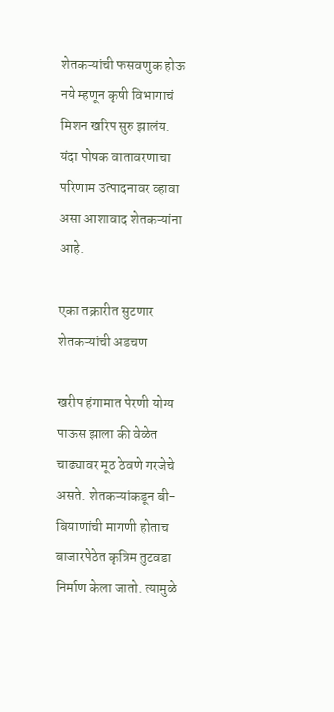शेतकऱ्यांची फसवणुक होऊ नये म्हणून कृषी विभागाचं मिशन खरिप सुरु झालंय. यंदा पोषक वातावरणाचा परिणाम उत्पादनावर व्हावा असा आशावाद शेतकऱ्यांना आहे.

एका तक्रारीत सुटणार शेतकऱ्यांची अडचण

खरीप हंगामात पेरणी योग्य पाऊस झाला की वेळेत चाढ्यावर मूठ ठेवणे गरजेचे असते. शेतकऱ्यांकडून बी-बियाणांची मागणी होताच बाजारपेठेत कृत्रिम तुटवडा निर्माण केला जातो. त्यामुळे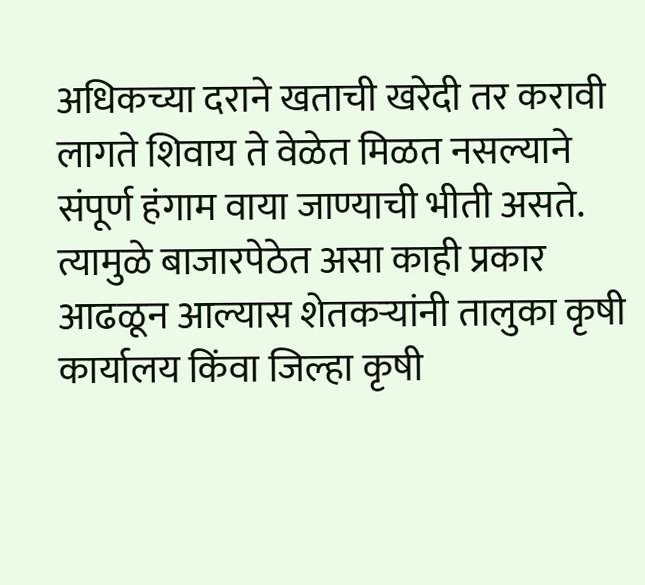अधिकच्या दराने खताची खरेदी तर करावी लागते शिवाय ते वेळेत मिळत नसल्याने संपूर्ण हंगाम वाया जाण्याची भीती असते. त्यामुळे बाजारपेठेत असा काही प्रकार आढळून आल्यास शेतकऱ्यांनी तालुका कृषी कार्यालय किंवा जिल्हा कृषी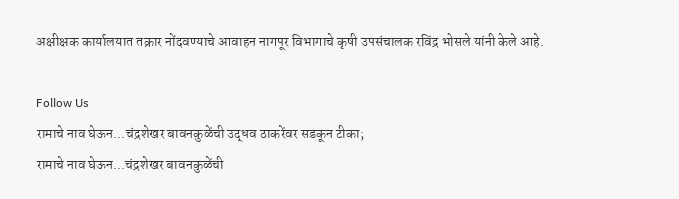अक्षीक्षक कार्यालयात तक्रार नोंदवण्याचे आवाहन नागपूर विभागाचे कृषी उपसंचालक रविंद्र भोसले यांनी केले आहे.

Follow Us
रामाचे नाव घेऊन...चंद्रशेखर बावनकुळेंची उद्धव ठाकरेंवर सडकून टीका;
रामाचे नाव घेऊन...चंद्रशेखर बावनकुळेंची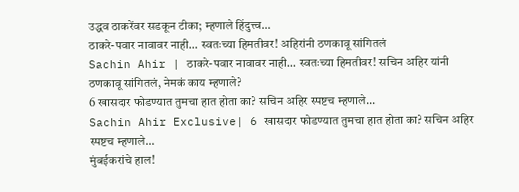उद्धव ठाकरेंवर सडकून टीका; म्हणाले हिंदुत्त्व...
ठाकरे-पवार नावावर नाही... स्वतःच्या हिमतीवर! अहिरांनी ठणकावू सांगितलं
Sachin Ahir | ठाकरे-पवार नावावर नाही... स्वतःच्या हिमतीवर! सचिन अहिर यांनी ठणकावू सांगितलं, नेमकं काय म्हणाले?
6 खासदार फोडण्यात तुमचा हात होता का? सचिन अहिर स्पष्टच म्हणाले...
Sachin Ahir Exclusive| 6 खासदार फोडण्यात तुमचा हात होता का? सचिन अहिर स्पष्टच म्हणाले...
मुंबईकरांचे हाल!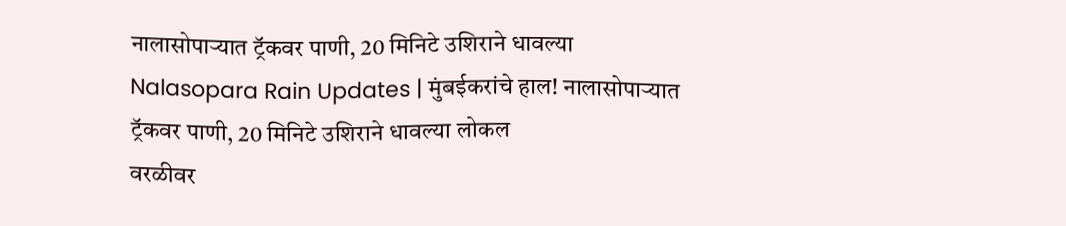नालासोपाऱ्यात ट्रॅकवर पाणी, 20 मिनिटे उशिराने धावल्या
Nalasopara Rain Updates | मुंबईकरांचे हाल! नालासोपाऱ्यात ट्रॅकवर पाणी, 20 मिनिटे उशिराने धावल्या लोकल
वरळीवर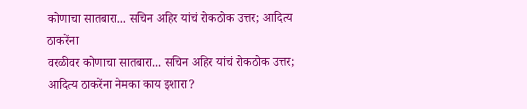कोणाचा सातबारा... सचिन अहिर यांचं रोकठोक उत्तर; आदित्य ठाकरेंना
वरळीवर कोणाचा सातबारा... सचिन अहिर यांचं रोकठोक उत्तर; आदित्य ठाकरेंना नेमका काय इशारा?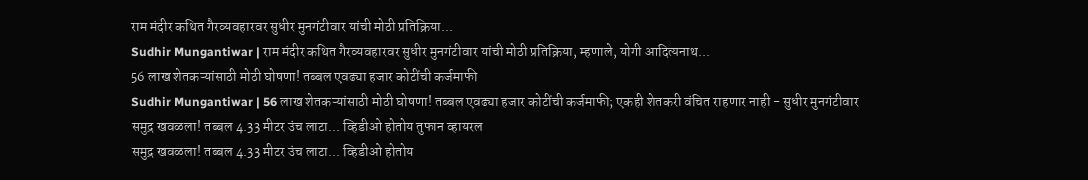राम मंदीर कथित गैरव्यवहारवर सुधीर मुनगंटीवार यांची मोठी प्रतिक्रिया...
Sudhir Mungantiwar | राम मंदीर कथित गैरव्यवहारवर सुधीर मुनगंटीवार यांची मोठी प्रतिक्रिया, म्हणाले, योगी आदित्यनाथ...
56 लाख शेतकऱ्यांसाठी मोठी घोषणा! तब्बल एवढ्या हजार कोटींची कर्जमाफी
Sudhir Mungantiwar | 56 लाख शेतकऱ्यांसाठी मोठी घोषणा! तब्बल एवढ्या हजार कोटींची कर्जमाफी; एकही शेतकरी वंचित राहणार नाही - सुधीर मुनगंटीवार
समुद्र खवळला! तब्बल 4.33 मीटर उंच लाटा... व्हिडीओ होतोय तुफान व्हायरल
समुद्र खवळला! तब्बल 4.33 मीटर उंच लाटा... व्हिडीओ होतोय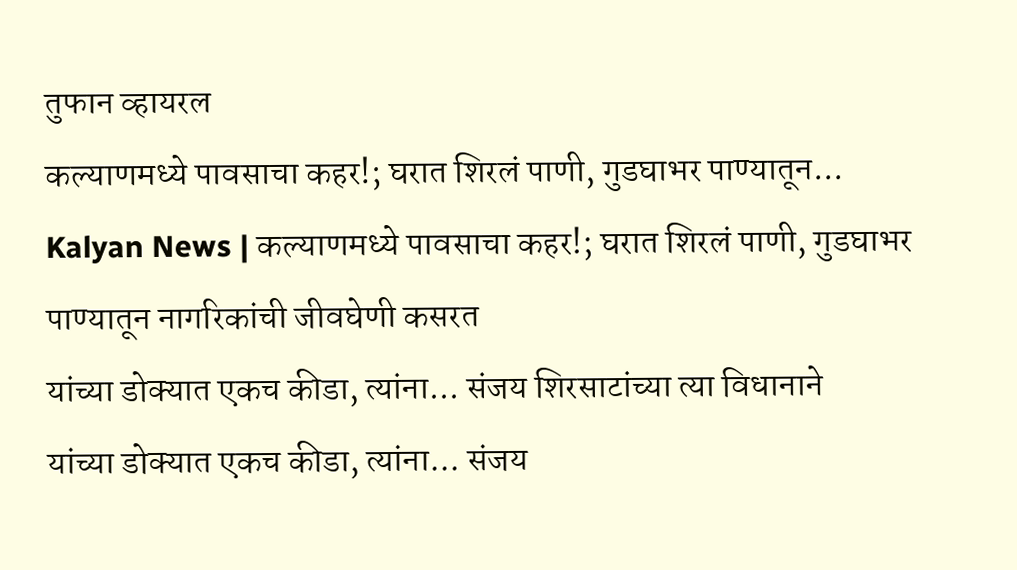तुफान व्हायरल
कल्याणमध्ये पावसाचा कहर!; घरात शिरलं पाणी, गुडघाभर पाण्यातून...
Kalyan News | कल्याणमध्ये पावसाचा कहर!; घरात शिरलं पाणी, गुडघाभर पाण्यातून नागरिकांची जीवघेणी कसरत
यांच्या डोक्यात एकच कीडा, त्यांना... संजय शिरसाटांच्या त्या विधानाने
यांच्या डोक्यात एकच कीडा, त्यांना... संजय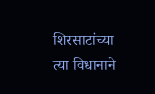शिरसाटांच्या त्या विधानाने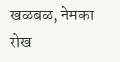खळबळ, नेमका रोख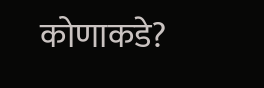कोणाकडे?